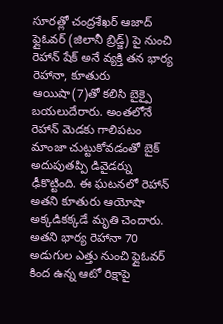సూరత్లో చంద్రశేఖర్ ఆజాద్ ఫ్లైఓవర్ (జిలానీ బ్రిడ్జ్) పై నుంచి రెహాన్ షేక్ అనే వ్యక్తి తన భార్య రెహానా, కూతురు ఆయిషా(7)తో కలిసి బైక్పై బయలుదేరారు. అంతలోనే రెహాన్ మెడకు గాలిపటం మాంజా చుట్టుకోవడంతో బైక్ అదుపుతప్పి డివైడర్ను ఢీకొట్టింది. ఈ ఘటనలో రెహాన్ అతని కూతురు ఆయోషా అక్కడికక్కడే మృతి చెందారు. అతని భార్య రెహానా 70 అడుగుల ఎత్తు నుంచి ఫ్లైఓవర్ కింద ఉన్న ఆటో రిక్షాపై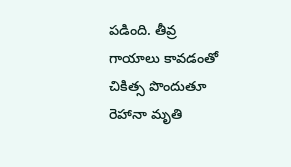పడింది. తీవ్ర గాయాలు కావడంతో చికిత్స పొందుతూ రెహానా మృతి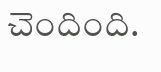చెందింది.